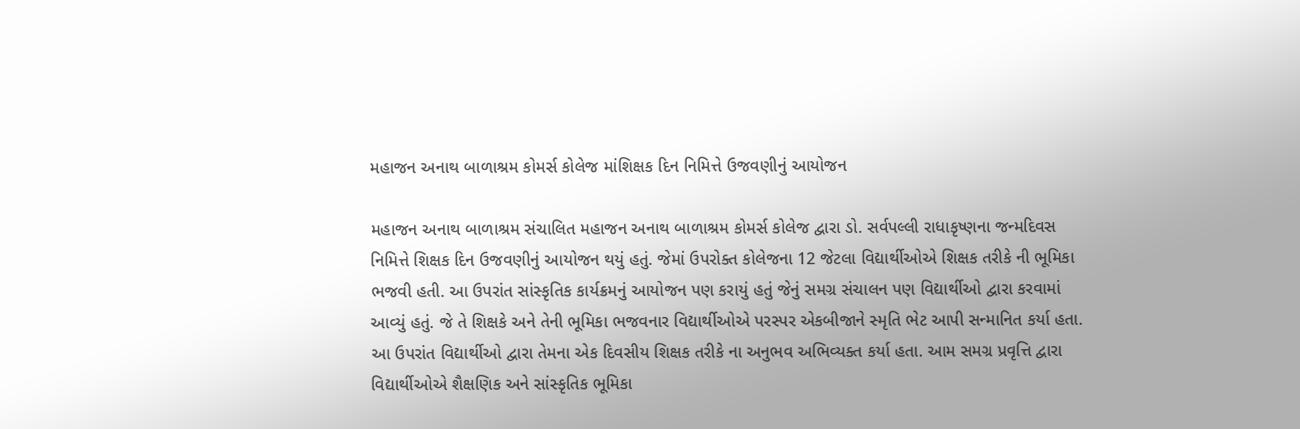મહાજન અનાથ બાળાશ્રમ કોમર્સ કોલેજ માંશિક્ષક દિન નિમિત્તે ઉજવણીનું આયોજન

મહાજન અનાથ બાળાશ્રમ સંચાલિત મહાજન અનાથ બાળાશ્રમ કોમર્સ કોલેજ દ્વારા ડો. સર્વપલ્લી રાધાકૃષ્ણના જન્મદિવસ નિમિત્તે શિક્ષક દિન ઉજવણીનું આયોજન થયું હતું. જેમાં ઉપરોક્ત કોલેજના 12 જેટલા વિદ્યાર્થીઓએ શિક્ષક તરીકે ની ભૂમિકા ભજવી હતી. આ ઉપરાંત સાંસ્કૃતિક કાર્યક્રમનું આયોજન પણ કરાયું હતું જેનું સમગ્ર સંચાલન પણ વિદ્યાર્થીઓ દ્વારા કરવામાં આવ્યું હતું. જે તે શિક્ષકે અને તેની ભૂમિકા ભજવનાર વિદ્યાર્થીઓએ પરસ્પર એકબીજાને સ્મૃતિ ભેટ આપી સન્માનિત કર્યા હતા. આ ઉપરાંત વિદ્યાર્થીઓ દ્વારા તેમના એક દિવસીય શિક્ષક તરીકે ના અનુભવ અભિવ્યક્ત કર્યા હતા. આમ સમગ્ર પ્રવૃત્તિ દ્વારા વિદ્યાર્થીઓએ શૈક્ષણિક અને સાંસ્કૃતિક ભૂમિકા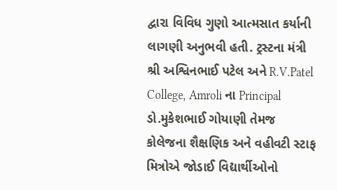દ્વારા વિવિધ ગુણો આત્મસાત કર્યાની લાગણી અનુભવી હતી. ટ્રસ્ટના મંત્રી શ્રી અશ્વિનભાઈ પટેલ અને R.V.Patel College, Amroli ના Principal ડો.મુકેશભાઈ ગોયાણી તેમજ કોલેજના શૈક્ષણિક અને વહીવટી સ્ટાફ મિત્રોએ જોડાઈ વિદ્યાર્થીઓનો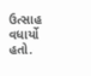ઉત્સાહ વધાર્યો હતો.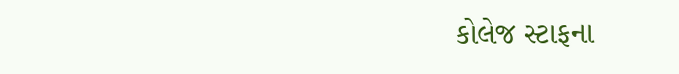કોલેજ સ્ટાફના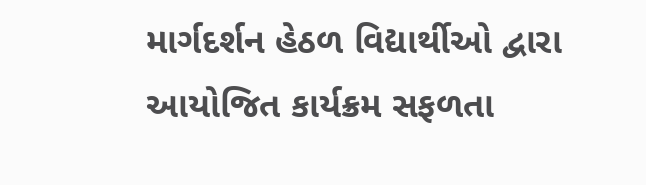માર્ગદર્શન હેઠળ વિદ્યાર્થીઓ દ્વારા આયોજિત કાર્યક્રમ સફળતા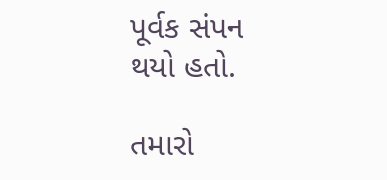પૂર્વક સંપન થયો હતો.

તમારો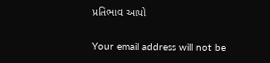પ્રતિભાવ આપો

Your email address will not be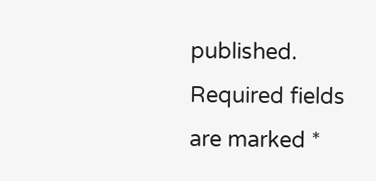published. Required fields are marked *